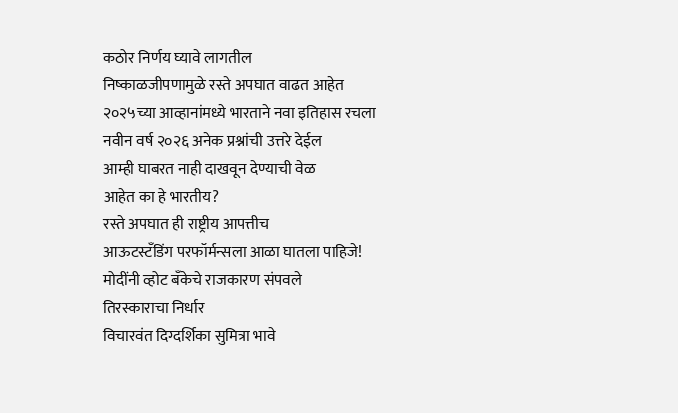कठोर निर्णय घ्यावे लागतील
निष्काळजीपणामुळे रस्ते अपघात वाढत आहेत
२०२५च्या आव्हानांमध्ये भारताने नवा इतिहास रचला
नवीन वर्ष २०२६ अनेक प्रश्नांची उत्तरे देईल
आम्ही घाबरत नाही दाखवून देण्याची वेळ
आहेत का हे भारतीय?
रस्ते अपघात ही राष्ट्रीय आपत्तीच
आऊटस्टँडिंग परफॉर्मन्सला आळा घातला पाहिजे!
मोदींनी व्होट बँकेचे राजकारण संपवले
तिरस्काराचा निर्धार
विचारवंत दिग्दर्शिका सुमित्रा भावे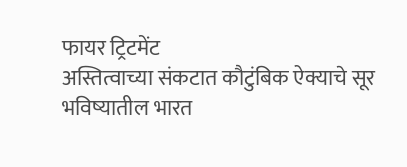फायर ट्रिटमेंट
अस्तित्वाच्या संकटात कौटुंबिक ऐक्याचे सूर
भविष्यातील भारत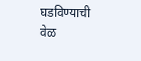घडविण्याची वेळ